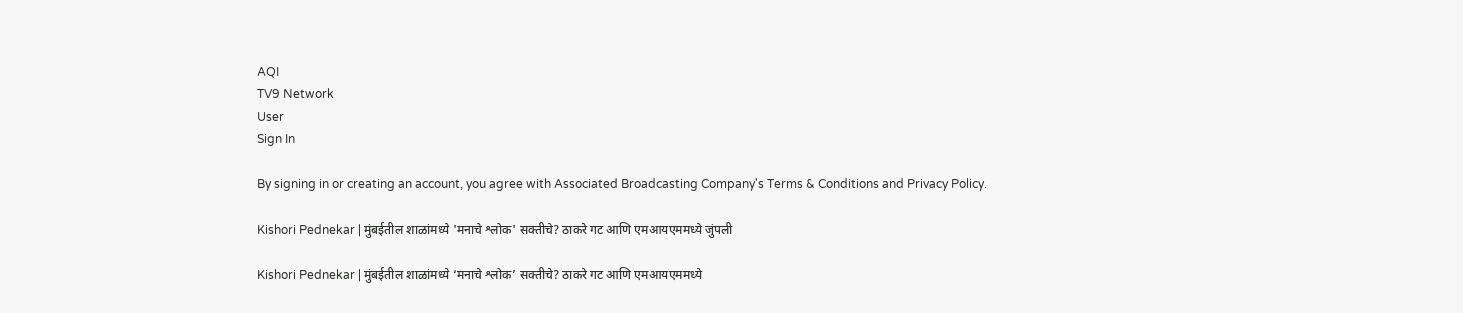AQI
TV9 Network
User
Sign In

By signing in or creating an account, you agree with Associated Broadcasting Company's Terms & Conditions and Privacy Policy.

Kishori Pednekar | मुंबईतील शाळांमध्ये 'मनाचे श्लोक' सक्तीचे? ठाकरे गट आणि एमआयएममध्ये जुंपली

Kishori Pednekar | मुंबईतील शाळांमध्ये ‘मनाचे श्लोक’ सक्तीचे? ठाकरे गट आणि एमआयएममध्ये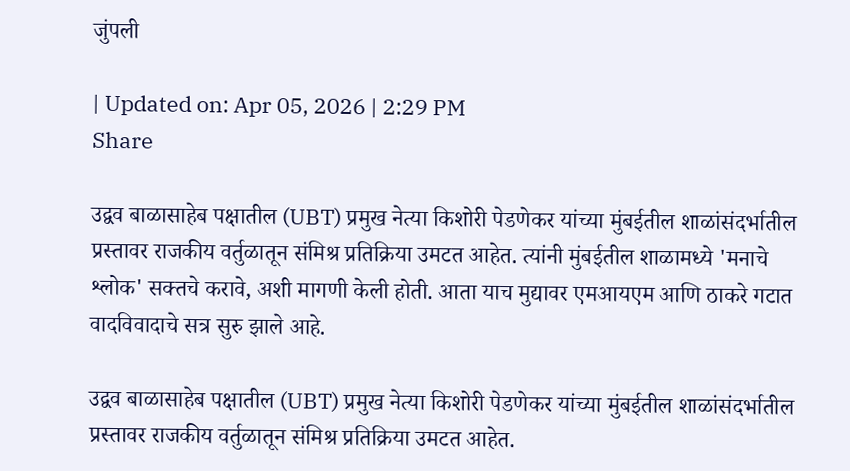जुंपली

| Updated on: Apr 05, 2026 | 2:29 PM
Share

उद्वव बाळासाहेब पक्षातील (UBT) प्रमुख नेत्या किशोरी पेडणेकर यांच्या मुंबईतील शाळांसंदर्भातील प्रस्तावर राजकीय वर्तुळातून संमिश्र प्रतिक्रिया उमटत आहेत. त्यांनी मुंबईतील शाळामध्ये 'मनाचे श्लोक' सक्तचे करावे, अशी मागणी केली होती. आता याच मुद्यावर एमआयएम आणि ठाकरे गटात वादविवादाचे सत्र सुरु झाले आहे.

उद्वव बाळासाहेब पक्षातील (UBT) प्रमुख नेत्या किशोरी पेडणेकर यांच्या मुंबईतील शाळांसंदर्भातील प्रस्तावर राजकीय वर्तुळातून संमिश्र प्रतिक्रिया उमटत आहेत.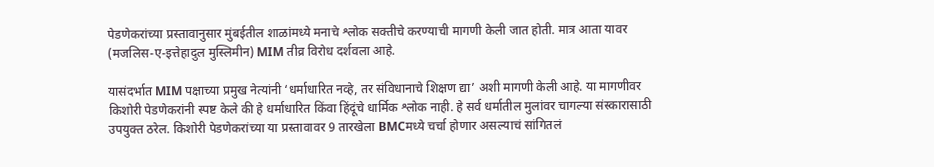पेडणेकरांच्या प्रस्तावानुसार मुंबईतील शाळांमध्ये मनाचे श्लोक सक्तीचे करण्याची मागणी केली जात होती. मात्र आता यावर (मजलिस-ए-इत्तेहादुल मुस्लिमीन) MIM तीव्र विरोध दर्शवला आहे.

यासंदर्भात MIM पक्षाच्या प्रमुख नेत्यांनी ‘धर्माधारित नव्हे, तर संविधानाचे शिक्षण द्या’ अशी मागणी केली आहे. या मागणीवर किशोरी पेडणेकरांनी स्पष्ट केले की हे धर्माधारित किंवा हिंदूंचे धार्मिक श्लोक नाही. हे सर्व धर्मातील मुलांवर चागल्या संस्कारासाठी उपयुक्त ठरेल. किशोरी पेडणेकरांच्या या प्रस्तावावर 9 तारखेला BMCमध्ये चर्चा होणार असल्याचं सांगितलं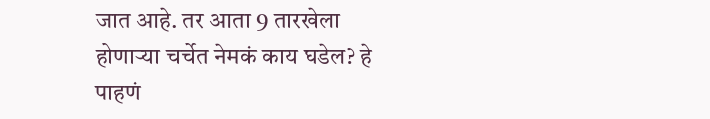जात आहे. तर आता 9 तारखेला होणाऱ्या चर्चेत नेमकं काय घडेल? हे पाहणं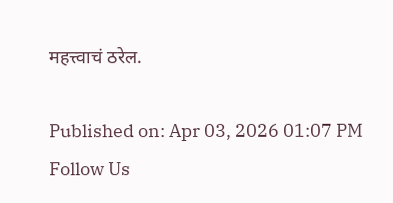महत्त्वाचं ठरेल.

Published on: Apr 03, 2026 01:07 PM
Follow Us